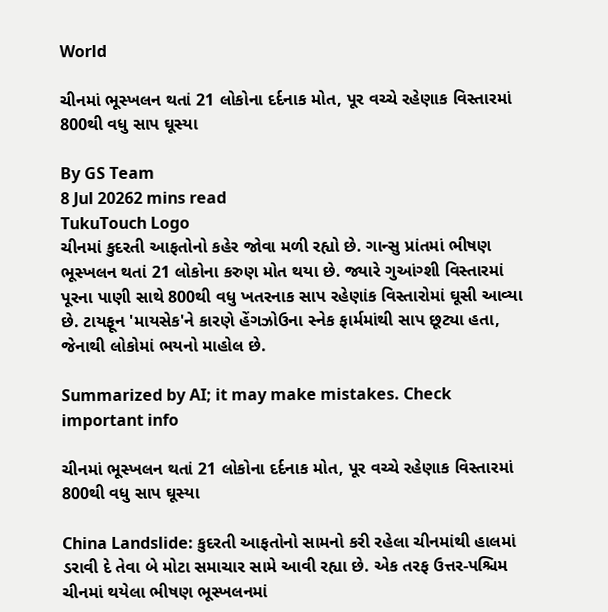World

ચીનમાં ભૂસ્ખલન થતાં 21 લોકોના દર્દનાક મોત, પૂર વચ્ચે રહેણાક વિસ્તારમાં 800થી વધુ સાપ ઘૂસ્યા

By GS Team
8 Jul 20262 mins read
TukuTouch Logo
ચીનમાં કુદરતી આફતોનો કહેર જોવા મળી રહ્યો છે. ગાન્સુ પ્રાંતમાં ભીષણ ભૂસ્ખલન થતાં 21 લોકોના કરુણ મોત થયા છે. જ્યારે ગુઆંગ્શી વિસ્તારમાં પૂરના પાણી સાથે 800થી વધુ ખતરનાક સાપ રહેણાંક વિસ્તારોમાં ઘૂસી આવ્યા છે. ટાયફૂન 'માયસેક'ને કારણે હેંગઝોઉના સ્નેક ફાર્મમાંથી સાપ છૂટ્યા હતા, જેનાથી લોકોમાં ભયનો માહોલ છે.

Summarized by AI; it may make mistakes. Check important info

ચીનમાં ભૂસ્ખલન થતાં 21 લોકોના દર્દનાક મોત, પૂર વચ્ચે રહેણાક વિસ્તારમાં 800થી વધુ સાપ ઘૂસ્યા

China Landslide: કુદરતી આફતોનો સામનો કરી રહેલા ચીનમાંથી હાલમાં ડરાવી દે તેવા બે મોટા સમાચાર સામે આવી રહ્યા છે. એક તરફ ઉત્તર-પશ્ચિમ ચીનમાં થયેલા ભીષણ ભૂસ્ખલનમાં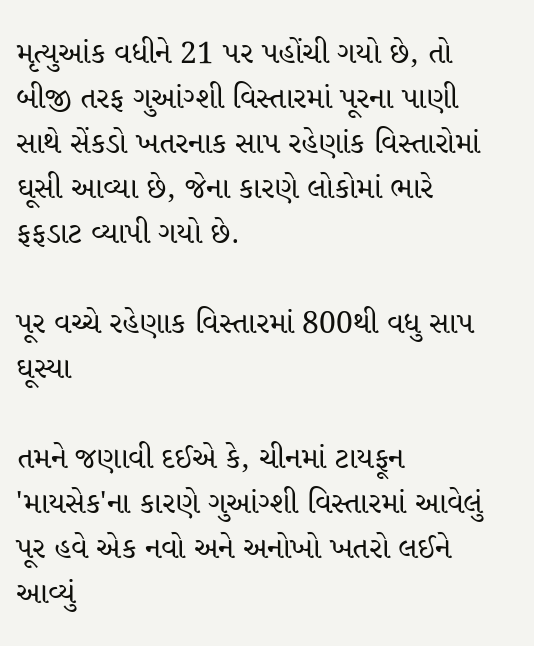મૃત્યુઆંક વધીને 21 પર પહોંચી ગયો છે, તો બીજી તરફ ગુઆંગ્શી વિસ્તારમાં પૂરના પાણી સાથે સેંકડો ખતરનાક સાપ રહેણાંક વિસ્તારોમાં ઘૂસી આવ્યા છે, જેના કારણે લોકોમાં ભારે ફફડાટ વ્યાપી ગયો છે.

પૂર વચ્ચે રહેણાક વિસ્તારમાં 800થી વધુ સાપ ઘૂસ્યા

તમને જણાવી દઈએ કે, ચીનમાં ટાયફૂન 'માયસેક'ના કારણે ગુઆંગ્શી વિસ્તારમાં આવેલું પૂર હવે એક નવો અને અનોખો ખતરો લઈને આવ્યું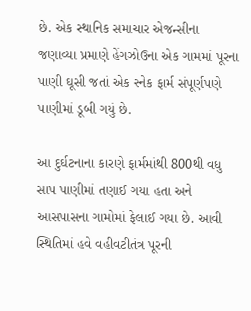છે. એક સ્થાનિક સમાચાર એજન્સીના જણાવ્યા પ્રમાણે હેંગઝોઉના એક ગામમાં પૂરના પાણી ઘૂસી જતાં એક સ્નેક ફાર્મ સંપૂર્ણપણે પાણીમાં ડૂબી ગયું છે.

આ દુર્ઘટનાના કારણે ફાર્મમાંથી 800થી વધુ સાપ પાણીમાં તણાઈ ગયા હતા અને આસપાસના ગામોમાં ફેલાઈ ગયા છે. આવી સ્થિતિમાં હવે વહીવટીતંત્ર પૂરની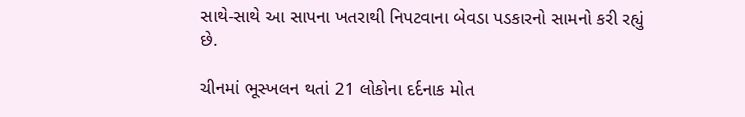સાથે-સાથે આ સાપના ખતરાથી નિપટવાના બેવડા પડકારનો સામનો કરી રહ્યું છે.

ચીનમાં ભૂસ્ખલન થતાં 21 લોકોના દર્દનાક મોત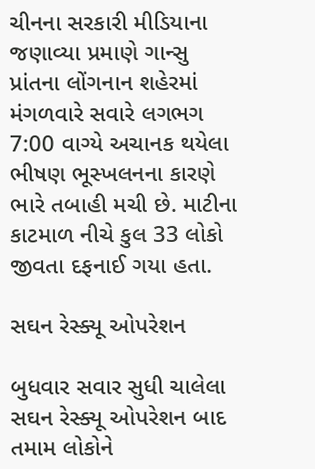ચીનના સરકારી મીડિયાના જણાવ્યા પ્રમાણે ગાન્સુ પ્રાંતના લોંગનાન શહેરમાં મંગળવારે સવારે લગભગ 7:00 વાગ્યે અચાનક થયેલા ભીષણ ભૂસ્ખલનના કારણે ભારે તબાહી મચી છે. માટીના કાટમાળ નીચે કુલ 33 લોકો જીવતા દફનાઈ ગયા હતા.

સઘન રેસ્ક્યૂ ઓપરેશન

બુધવાર સવાર સુધી ચાલેલા સઘન રેસ્ક્યૂ ઓપરેશન બાદ તમામ લોકોને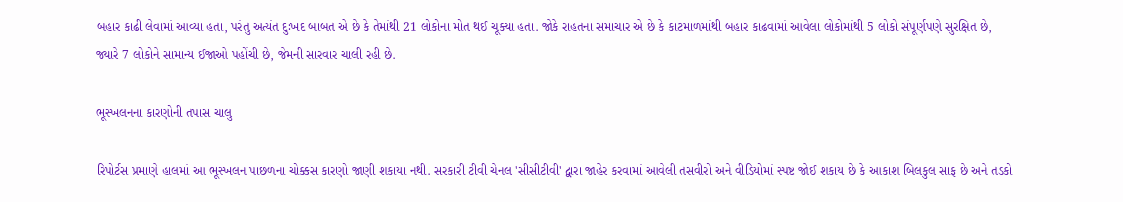બહાર કાઢી લેવામાં આવ્યા હતા, પરંતુ અત્યંત દુઃખદ બાબત એ છે કે તેમાંથી 21 લોકોના મોત થઈ ચૂક્યા હતા. જોકે રાહતના સમાચાર એ છે કે કાટમાળમાંથી બહાર કાઢવામાં આવેલા લોકોમાંથી 5 લોકો સંપૂર્ણપણે સુરક્ષિત છે, જ્યારે 7 લોકોને સામાન્ય ઈજાઓ પહોંચી છે, જેમની સારવાર ચાલી રહી છે.

ભૂસ્ખલનના કારણોની તપાસ ચાલુ

રિપોર્ટસ પ્રમાણે હાલમાં આ ભૂસ્ખલન પાછળના ચોક્કસ કારણો જાણી શકાયા નથી. સરકારી ટીવી ચેનલ 'સીસીટીવી' દ્વારા જાહેર કરવામાં આવેલી તસવીરો અને વીડિયોમાં સ્પષ્ટ જોઈ શકાય છે કે આકાશ બિલકુલ સાફ છે અને તડકો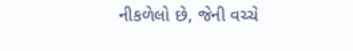નીકળેલો છે, જેની વચ્ચે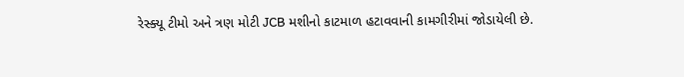રેસ્ક્યૂ ટીમો અને ત્રણ મોટી JCB મશીનો કાટમાળ હટાવવાની કામગીરીમાં જોડાયેલી છે.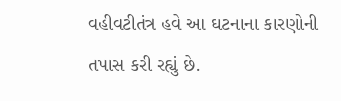વહીવટીતંત્ર હવે આ ઘટનાના કારણોની તપાસ કરી રહ્યું છે.